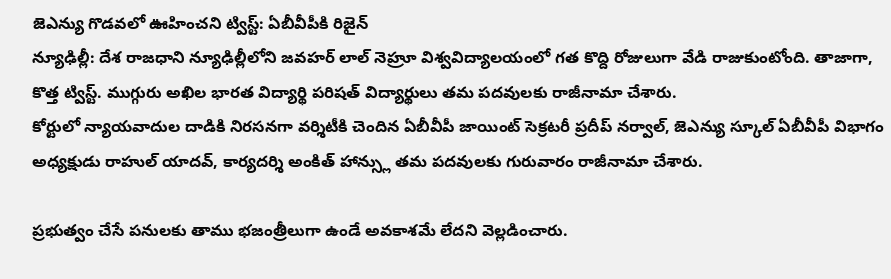జెఎన్యు గొడవలో ఊహించని ట్విస్ట్: ఏబీవీపీకి రిజైన్
న్యూఢిల్లీ: దేశ రాజధాని న్యూఢిల్లీలోని జవహర్ లాల్ నెహ్రూ విశ్వవిద్యాలయంలో గత కొద్ది రోజులుగా వేడి రాజుకుంటోంది. తాజాగా, కొత్త ట్విస్ట్. ముగ్గురు అఖిల భారత విద్యార్థి పరిషత్ విద్యార్థులు తమ పదవులకు రాజీనామా చేశారు.
కోర్టులో న్యాయవాదుల దాడికి నిరసనగా వర్శిటీకి చెందిన ఏబీవీపీ జాయింట్ సెక్రటరీ ప్రదీప్ నర్వాల్, జెఎన్యు స్కూల్ ఏబీవీపీ విభాగం అధ్యక్షుడు రాహుల్ యాదవ్, కార్యదర్శి అంకిత్ హాన్స్లు తమ పదవులకు గురువారం రాజీనామా చేశారు.

ప్రభుత్వం చేసే పనులకు తాము భజంత్రీలుగా ఉండే అవకాశమే లేదని వెల్లడించారు.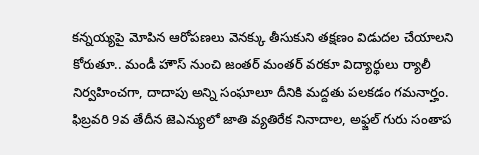కన్నయ్యపై మోపిన ఆరోపణలు వెనక్కు తీసుకుని తక్షణం విడుదల చేయాలని కోరుతూ.. మండీ హౌస్ నుంచి జంతర్ మంతర్ వరకూ విద్యార్థులు ర్యాలీ నిర్వహించగా, దాదాపు అన్ని సంఘాలూ దీనికి మద్దతు పలకడం గమనార్హం.
ఫిబ్రవరి 9వ తేదీన జెఎన్యులో జాతి వ్యతిరేక నినాదాల, అఫ్జల్ గురు సంతాప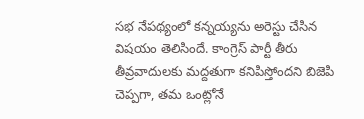సభ నేపథ్యంలో కన్నయ్యను అరెస్టు చేసిన విషయం తెలిసిందే. కాంగ్రెస్ పార్టీ తీరు తీవ్రవాదులకు మద్దతుగా కనిపిస్తోందని బిజెపి చెప్పగా, తమ ఒంట్లోనే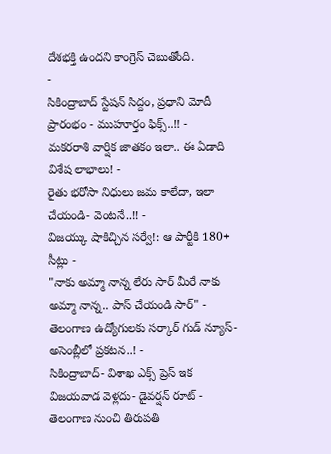దేశభక్తి ఉందని కాంగ్రెస్ చెబుతోంది.
-
సికింద్రాబాద్ స్టేషన్ సిద్దం, ప్రధాని మోదీ ప్రారంభం - ముహూర్తం ఫిక్స్..!! -
మకరరాశి వార్షిక జాతకం ఇలా.. ఈ ఏడాది విశేష లాభాలు! -
రైతు భరోసా నిధులు జమ కాలేదా, ఇలా చేయండి- వెంటనే..!! -
విజయ్కు షాకిచ్చిన సర్వే!: ఆ పార్టీకి 180+ సీట్లు -
"నాకు అమ్మా నాన్న లేరు సార్ మీరే నాకు అమ్మా నాన్న.. పాస్ చేయండి సార్" -
తెలంగాణ ఉద్యోగులకు సర్కార్ గుడ్ న్యూస్-అసెంబ్లీలో ప్రకటన..! -
సికింద్రాబాద్- విశాఖ ఎక్స్ ప్రెస్ ఇక విజయవాడ వెళ్లదు- డైవర్షన్ రూట్ -
తెలంగాణ నుంచి తిరుపతి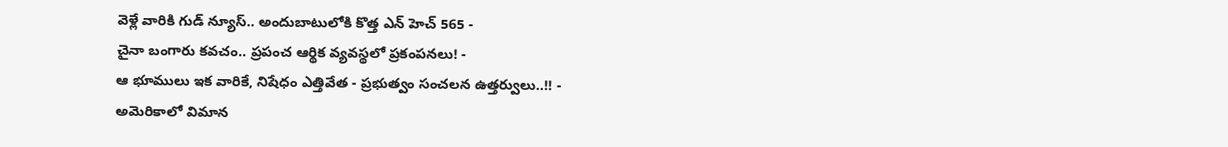వెళ్లే వారికి గుడ్ న్యూస్.. అందుబాటులోకి కొత్త ఎన్ హెచ్ 565 -
చైనా బంగారు కవచం.. ప్రపంచ ఆర్థిక వ్యవస్థలో ప్రకంపనలు! -
ఆ భూములు ఇక వారికే, నిషేధం ఎత్తివేత - ప్రభుత్వం సంచలన ఉత్తర్వులు..!! -
అమెరికాలో విమాన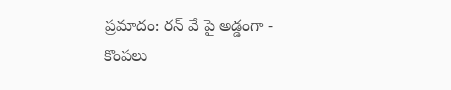ప్రమాదం: రన్ వే పై అడ్డంగా -
కొంపలు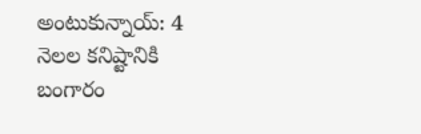అంటుకున్నాయ్: 4 నెలల కనిష్టానికి బంగారం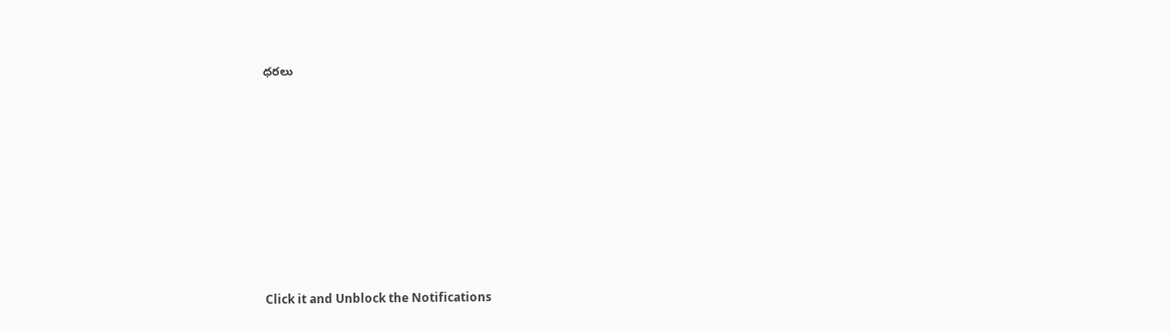ధరలు












Click it and Unblock the Notifications